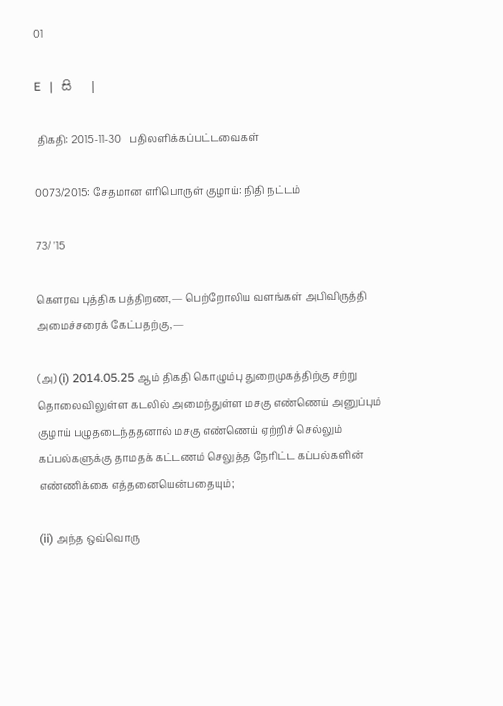01

E   |   සි   |

 திகதி: 2015-11-30   பதிலளிக்கப்பட்டவைகள்

0073/2015: சேதமான எரிபொருள் குழாய்: நிதி நட்டம்

73/ '15

கெளரவ புத்திக பத்திறண,— பெற்றோலிய வளங்கள் அபிவிருத்தி அமைச்சரைக் கேட்பதற்கு,—

(அ) (i) 2014.05.25 ஆம் திகதி கொழும்பு துறைமுகத்திற்கு சற்று தொலைவிலுள்ள கடலில் அமைந்துள்ள மசகு எண்ணெய் அனுப்பும் குழாய் பழுதடைந்ததனால் மசகு எண்ணெய் ஏற்றிச் செல்லும் கப்பல்களுக்கு தாமதக் கட்டணம் செலுத்த நேரிட்ட கப்பல்களின் எண்ணிக்கை எத்தனையென்பதையும்;

(ii) அந்த ஒவ்வொரு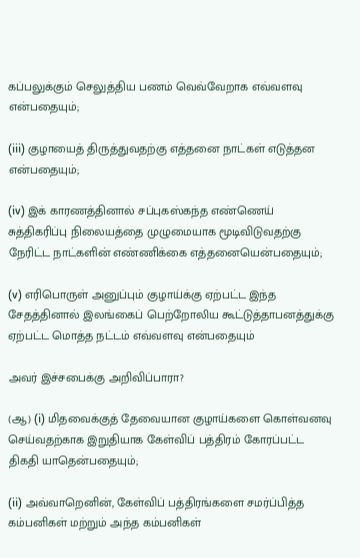கப்பலுக்கும் செலுத்திய பணம் வெவ்வேறாக எவ்வளவு என்பதையும்;

(iii) குழாயைத் திருத்துவதற்கு எத்தனை நாட்கள் எடுத்தன என்பதையும்;

(iv) இக் காரணத்தினால் சப்புகஸ்கந்த எண்ணெய் சுத்திகரிப்பு நிலையத்தை முழுமையாக மூடிவிடுவதற்கு நேரிட்ட நாட்களின் எண்ணிக்கை எத்தனையென்பதையும்;

(v) எரிபொருள் அனுப்பும் குழாய்க்கு ஏற்பட்ட இந்த சேதத்தினால் இலங்கைப் பெற்றோலிய கூட்டுத்தாபனத்துக்கு ஏற்பட்ட மொத்த நட்டம் எவ்வளவு என்பதையும்

அவர் இச்சபைக்கு அறிவிப்பாரா?

(ஆ) (i) மிதவைக்குத் தேவையான குழாய்களை கொள்வனவு செய்வதற்காக இறுதியாக கேள்விப் பத்திரம் கோரப்பட்ட திகதி யாதென்பதையும்;

(ii) அவ்வாறெனின், கேள்விப் பத்திரங்களை சமர்ப்பித்த கம்பனிகள் மற்றும் அந்த கம்பனிகள்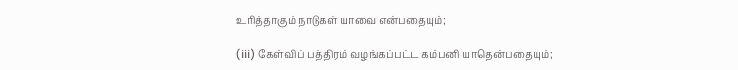உரித்தாகும் நாடுகள் யாவை என்பதையும்;

(iii) கேள்விப் பத்திரம் வழங்கப்பட்ட கம்பனி யாதென்பதையும்;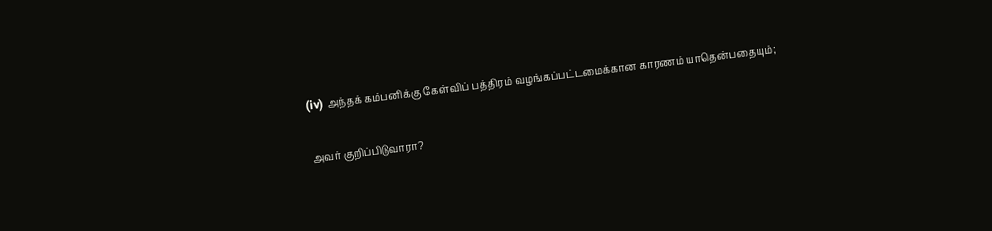(iv) அந்தக் கம்பனிக்கு கேள்விப் பத்திரம் வழங்கப்பட்டமைக்கான காரணம் யாதென்பதையும்;

அவர் குறிப்பிடுவாரா?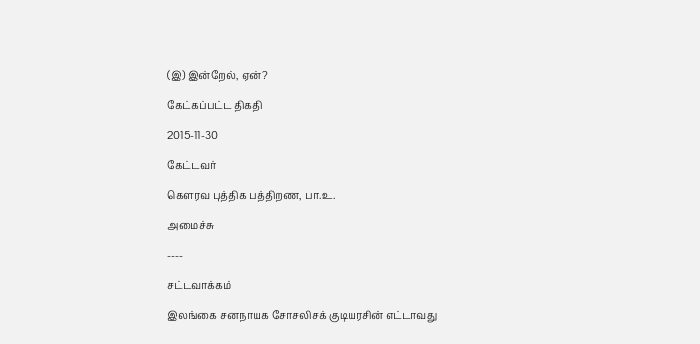(இ) இன்றேல், ஏன்?

கேட்கப்பட்ட திகதி

2015-11-30

கேட்டவர்

கௌரவ புத்திக பத்திறண, பா.உ.

அமைச்சு

----

சட்டவாக்கம்

இலங்கை சனநாயக சோசலிசக் குடியரசின் எட்டாவது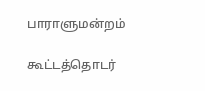பாராளுமன்றம்

கூட்டத்தொடர்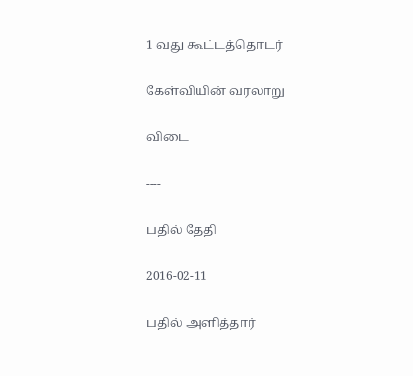1 வது கூட்டத்தொடர்

கேள்வியின் வரலாறு

விடை

----

பதில் தேதி

2016-02-11

பதில் அளித்தார்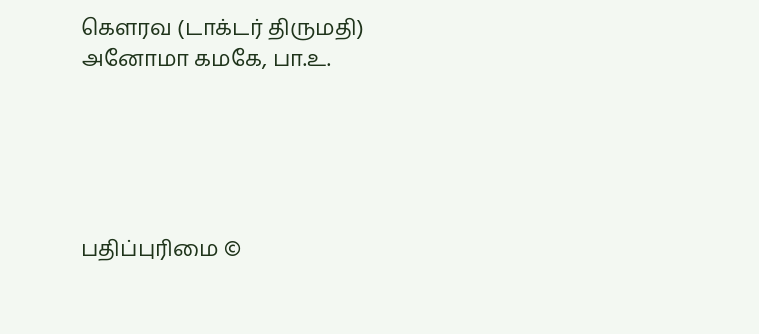கௌரவ (டாக்டர் திருமதி) அனோமா கமகே, பா.உ.





பதிப்புரிமை ©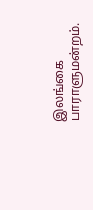இலங்கை பாராளுமன்றம்.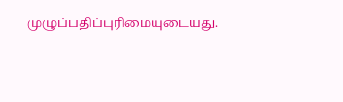முழுப்பதிப்புரிமையுடையது.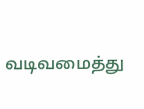வடிவமைத்து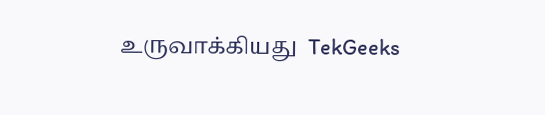உருவாக்கியது  TekGeeks